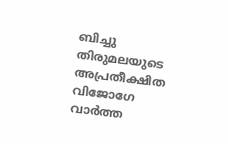ബിച്ചു തിരുമലയുടെ അപ്രതീക്ഷിത വിജോഗേ വാർത്ത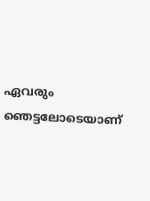ഏവരും ഞെട്ടലോടെയാണ്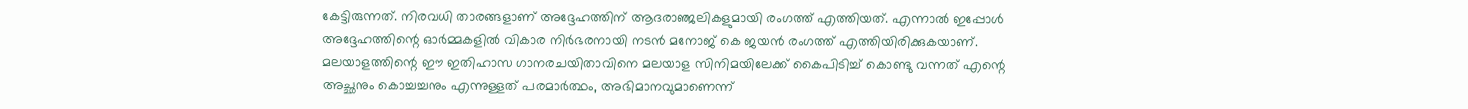കേട്ടിരുന്നത്. നിരവധി താരങ്ങളാണ് അദ്ദേഹത്തിന് ആദരാഞ്ജലികളുമായി രംഗത്ത് എത്തിയത്. എന്നാൽ ഇപ്പോൾ അദ്ദേഹത്തിന്റെ ഓർമ്മകളിൽ വികാര നിർഭരനായി നടൻ മനോജ് കെ ജയൻ രംഗത്ത് എത്തിയിരിക്കുകയാണ്. മലയാളത്തിന്റെ ഈ ഇതിഹാസ ഗാനരചയിതാവിനെ മലയാള സിനിമയിലേക്ക് കൈപിടിച്ച് കൊണ്ടു വന്നത് എന്റെ അച്ഛനും കൊച്ചച്ചനും എന്നുള്ളത് പരമാർത്ഥം, അഭിമാനവുമാണെന്ന്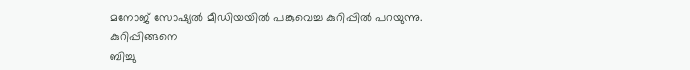മനോജ് സോഷ്യൽ മീഡിയയിൽ പങ്കുവെച്ച കുറിപ്പിൽ പറയുന്നു.
കുറിപ്പിങ്ങനെ
ബിച്ചു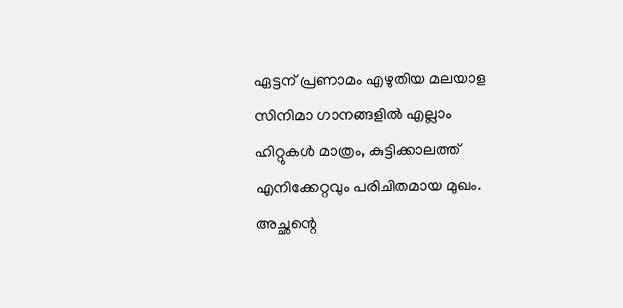ഏട്ടന് പ്രണാമം എഴുതിയ മലയാള സിനിമാ ഗാനങ്ങളിൽ എല്ലാം ഹിറ്റുകൾ മാത്രം, കുട്ടിക്കാലത്ത് എനിക്കേറ്റവും പരിചിതമായ മുഖം. അച്ഛന്റെ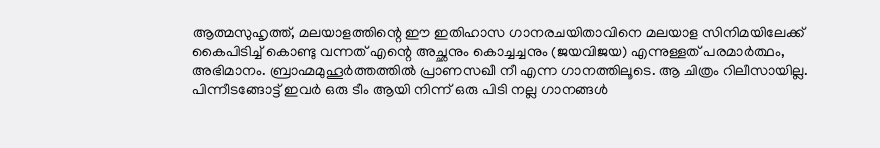ആത്മസുഹൃത്ത്, മലയാളത്തിന്റെ ഈ ഇതിഹാസ ഗാനരചയിതാവിനെ മലയാള സിനിമയിലേക്ക് കൈപിടിച്ച് കൊണ്ടു വന്നത് എന്റെ അച്ഛനും കൊച്ചച്ചനും (ജയവിജയ) എന്നുള്ളത് പരമാർത്ഥം, അഭിമാനം. ബ്രാഹ്മമുഹൂർത്തത്തിൽ പ്രാണസഖീ നീ എന്ന ഗാനത്തിലൂടെ. ആ ചിത്രം റിലീസായില്ല. പിന്നീടങ്ങോട്ട് ഇവർ ഒരു ടീം ആയി നിന്ന് ഒരു പിടി നല്ല ഗാനങ്ങൾ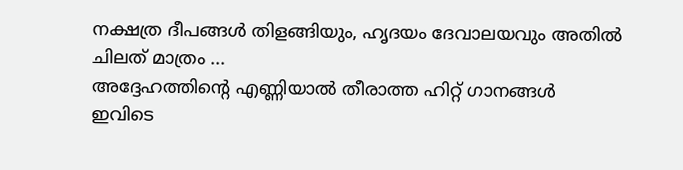നക്ഷത്ര ദീപങ്ങൾ തിളങ്ങിയും, ഹൃദയം ദേവാലയവും അതിൽ ചിലത് മാത്രം ...
അദ്ദേഹത്തിന്റെ എണ്ണിയാൽ തീരാത്ത ഹിറ്റ് ഗാനങ്ങൾ ഇവിടെ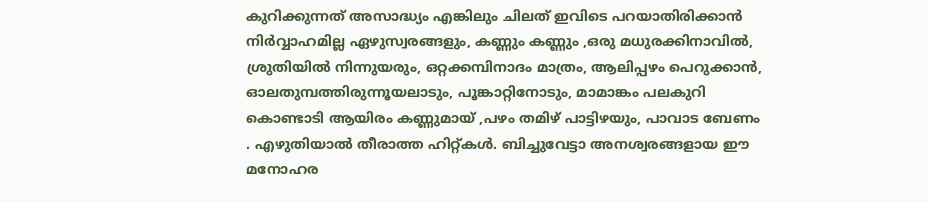കുറിക്കുന്നത് അസാദ്ധ്യം എങ്കിലും ചിലത് ഇവിടെ പറയാതിരിക്കാൻ നിർവ്വാഹമില്ല ഏഴുസ്വരങ്ങളും, കണ്ണും കണ്ണും ,ഒരു മധുരക്കിനാവിൽ, ശ്രുതിയിൽ നിന്നുയരും, ഒറ്റക്കമ്പിനാദം മാത്രം, ആലിപ്പഴം പെറുക്കാൻ, ഓലതുമ്പത്തിരുന്നൂയലാടും, പൂങ്കാറ്റിനോടും, മാമാങ്കം പലകുറി കൊണ്ടാടി ആയിരം കണ്ണുമായ് ,പഴം തമിഴ് പാട്ടിഴയും, പാവാട ബേണം . എഴുതിയാൽ തീരാത്ത ഹിറ്റ്കൾ. ബിച്ചുവേട്ടാ അനശ്വരങ്ങളായ ഈ മനോഹര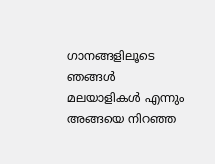ഗാനങ്ങളിലൂടെ ഞങ്ങൾ മലയാളികൾ എന്നും അങ്ങയെ നിറഞ്ഞ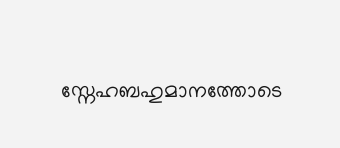സ്നേഹബഹുമാനത്തോടെ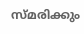സ്മരിക്കും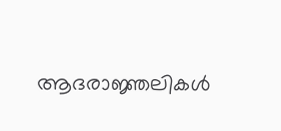ആദരാജ്ഞലികൾ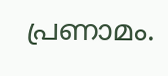പ്രണാമം.